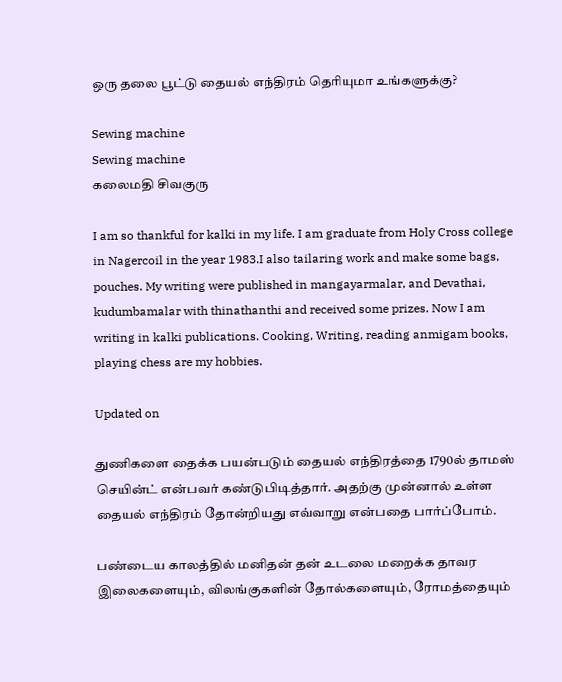ஒரு தலை பூட்டு தையல் எந்திரம் தெரியுமா உங்களுக்கு?

Sewing machine
Sewing machine
கலைமதி சிவகுரு

I am so thankful for kalki in my life. I am graduate from Holy Cross college in Nagercoil in the year 1983.I also tailaring work and make some bags, pouches. My writing were published in mangayarmalar, and Devathai, kudumbamalar with thinathanthi and received some prizes. Now I am writing in kalki publications. Cooking, Writing, reading anmigam books, playing chess are my hobbies.

Updated on

துணிகளை தைக்க பயன்படும் தையல் எந்திரத்தை 1790ல் தாமஸ் செயின்ட் என்பவர் கண்டுபிடித்தார். அதற்கு முன்னால் உள்ள தையல் எந்திரம் தோன்றியது எவ்வாறு என்பதை பார்ப்போம்.

பண்டைய காலத்தில் மனிதன் தன் உடலை மறைக்க தாவர இலைகளையும், விலங்குகளின் தோல்களையும், ரோமத்தையும்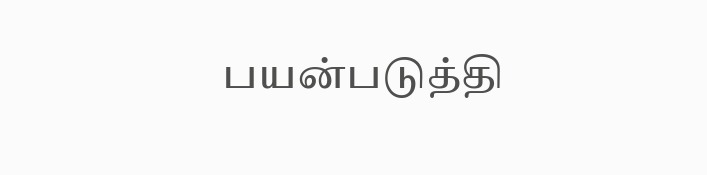பயன்படுத்தி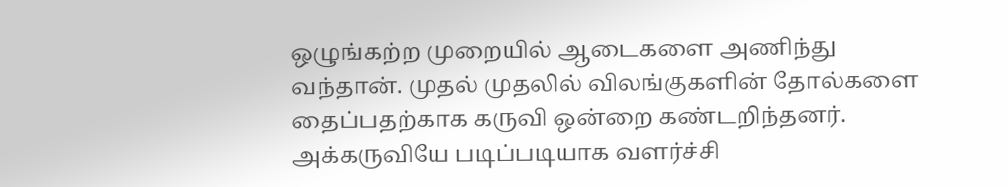ஒழுங்கற்ற முறையில் ஆடைகளை அணிந்து வந்தான். முதல் முதலில் விலங்குகளின் தோல்களை தைப்பதற்காக கருவி ஒன்றை கண்டறிந்தனர். அக்கருவியே படிப்படியாக வளர்ச்சி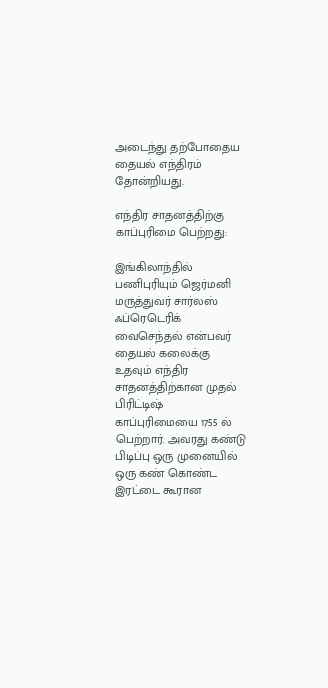அடைந்து தற்போதைய தையல் எந்திரம் தோன்றியது.

எந்திர சாதனத்திற்கு காப்புரிமை பெற்றது:

இங்கிலாந்தில் பணிபுரியும் ஜெர்மனி மருத்துவர் சார்லஸ் ஃப்ரெடெரிக் வைசெந்தல் என்பவர் தையல் கலைக்கு உதவும் எந்திர சாதனத்திற்கான முதல் பிரிட்டிஷ் காப்புரிமையை 1755 ல் பெற்றார். அவரது கண்டு பிடிப்பு ஒரு முனையில் ஒரு கண் கொண்ட இரட்டை கூரான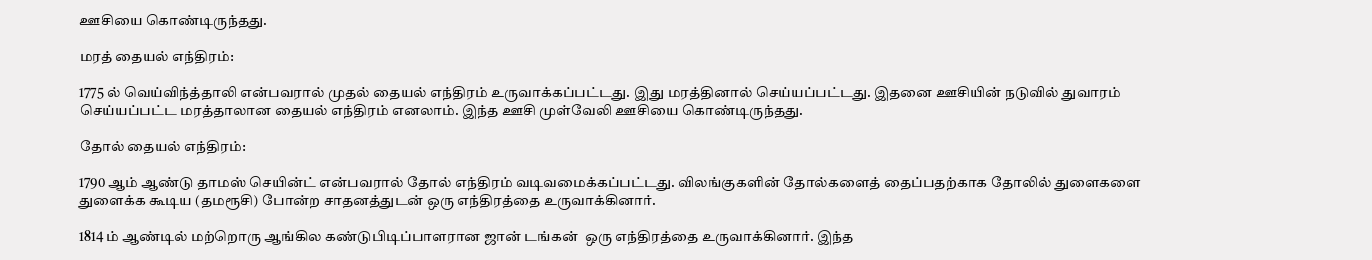ஊசியை கொண்டிருந்தது.

மரத் தையல் எந்திரம்:

1775 ல் வெய்விந்த்தாலி என்பவரால் முதல் தையல் எந்திரம் உருவாக்கப்பட்டது. இது மரத்தினால் செய்யப்பட்டது. இதனை ஊசியின் நடுவில் துவாரம் செய்யப்பட்ட மரத்தாலான தையல் எந்திரம் எனலாம். இந்த ஊசி முள்வேலி ஊசியை கொண்டிருந்தது.

தோல் தையல் எந்திரம்:

1790 ஆம் ஆண்டு தாமஸ் செயின்ட் என்பவரால் தோல் எந்திரம் வடிவமைக்கப்பட்டது. விலங்குகளின் தோல்களைத் தைப்பதற்காக தோலில் துளைகளை துளைக்க கூடிய (தமரூசி) போன்ற சாதனத்துடன் ஒரு எந்திரத்தை உருவாக்கினார்.

1814 ம் ஆண்டில் மற்றொரு ஆங்கில கண்டுபிடிப்பாளரான ஜான் டங்கன்  ஒரு எந்திரத்தை உருவாக்கினார். இந்த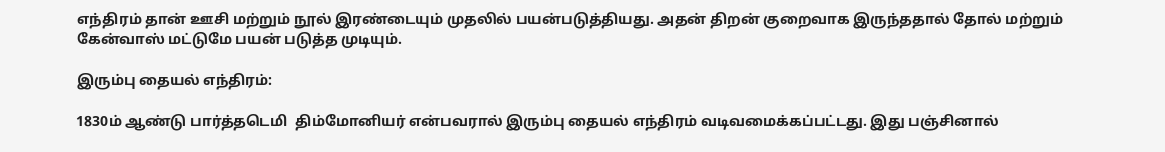எந்திரம் தான் ஊசி மற்றும் நூல் இரண்டையும் முதலில் பயன்படுத்தியது. அதன் திறன் குறைவாக இருந்ததால் தோல் மற்றும் கேன்வாஸ் மட்டுமே பயன் படுத்த முடியும்.

இரும்பு தையல் எந்திரம்:

1830ம் ஆண்டு பார்த்தடெமி  திம்மோனியர் என்பவரால் இரும்பு தையல் எந்திரம் வடிவமைக்கப்பட்டது. இது பஞ்சினால்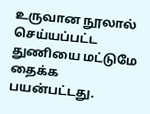உருவான நூலால் செய்யப்பட்ட துணியை மட்டுமே தைக்க பயன்பட்டது.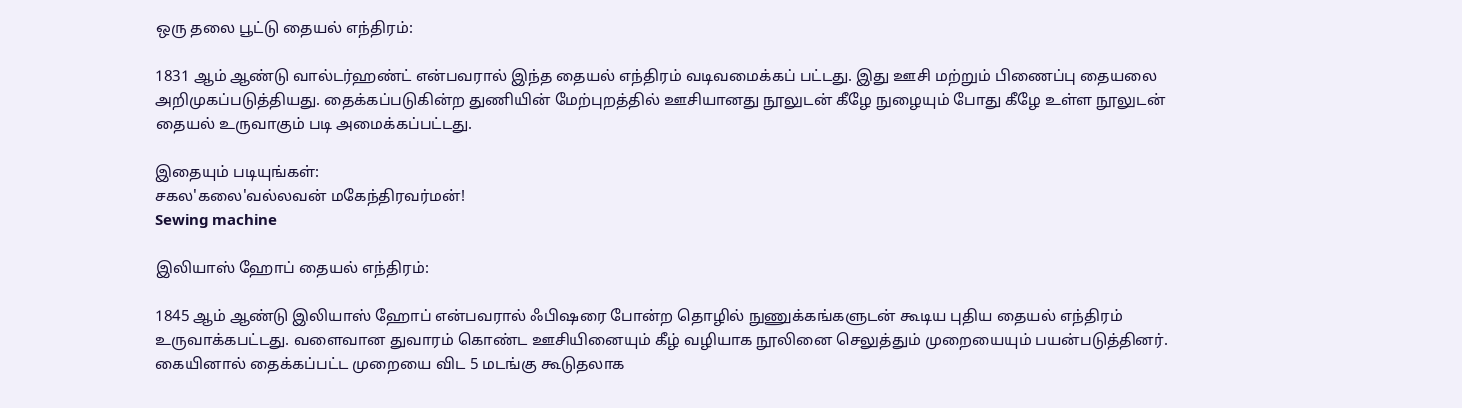ஒரு தலை பூட்டு தையல் எந்திரம்:

1831 ஆம் ஆண்டு வால்டர்ஹண்ட் என்பவரால் இந்த தையல் எந்திரம் வடிவமைக்கப் பட்டது. இது ஊசி மற்றும் பிணைப்பு தையலை அறிமுகப்படுத்தியது. தைக்கப்படுகின்ற துணியின் மேற்புறத்தில் ஊசியானது நூலுடன் கீழே நுழையும் போது கீழே உள்ள நூலுடன் தையல் உருவாகும் படி அமைக்கப்பட்டது.

இதையும் படியுங்கள்:
சகல'கலை'வல்லவன் மகேந்திரவர்மன்!
Sewing machine

இலியாஸ் ஹோப் தையல் எந்திரம்:

1845 ஆம் ஆண்டு இலியாஸ் ஹோப் என்பவரால் ஃபிஷரை போன்ற தொழில் நுணுக்கங்களுடன் கூடிய புதிய தையல் எந்திரம் உருவாக்கபட்டது. வளைவான துவாரம் கொண்ட ஊசியினையும் கீழ் வழியாக நூலினை செலுத்தும் முறையையும் பயன்படுத்தினர். கையினால் தைக்கப்பட்ட முறையை விட 5 மடங்கு கூடுதலாக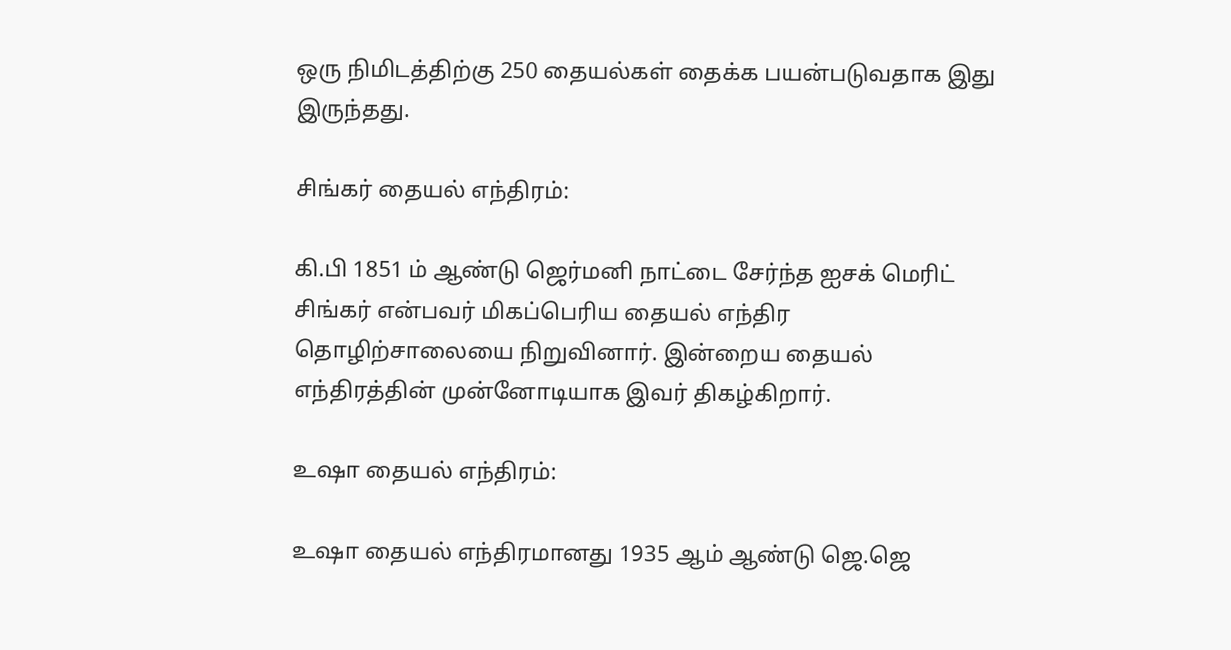ஒரு நிமிடத்திற்கு 250 தையல்கள் தைக்க பயன்படுவதாக இது இருந்தது.

சிங்கர் தையல் எந்திரம்:

கி.பி 1851 ம் ஆண்டு ஜெர்மனி நாட்டை சேர்ந்த ஐசக் மெரிட் சிங்கர் என்பவர் மிகப்பெரிய தையல் எந்திர தொழிற்சாலையை நிறுவினார். இன்றைய தையல் எந்திரத்தின் முன்னோடியாக இவர் திகழ்கிறார்.

உஷா தையல் எந்திரம்:

உஷா தையல் எந்திரமானது 1935 ஆம் ஆண்டு ஜெ.ஜெ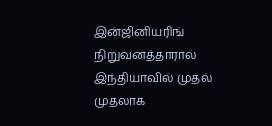இன்ஜினியரிங் நிறுவனத்தாரால் இந்தியாவில் முதல் முதலாக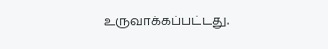உருவாக்கப்பட்டது.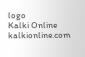logo
Kalki Online
kalkionline.com